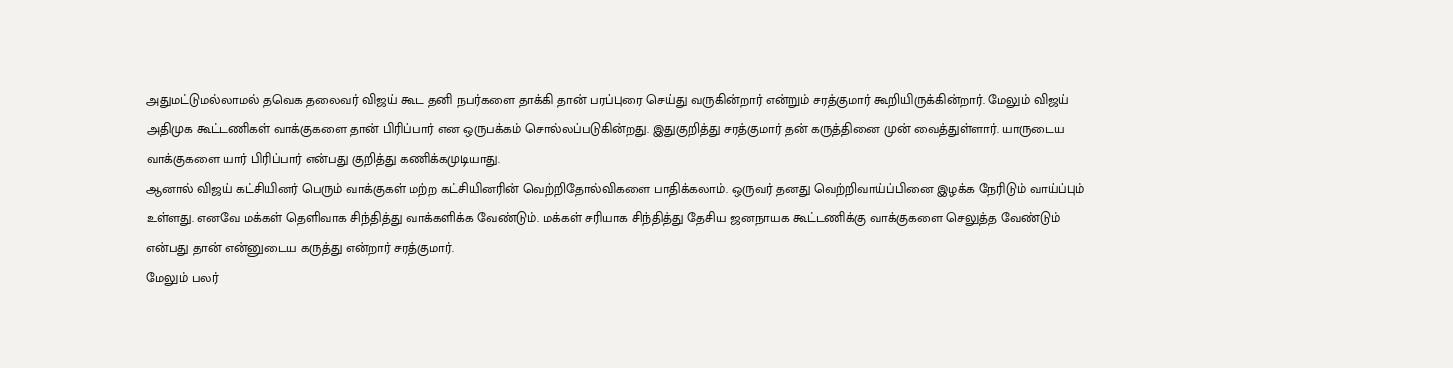அதுமட்டுமல்லாமல் தவெக தலைவர் விஜய் கூட தனி நபர்களை தாக்கி தான் பரப்புரை செய்து வருகின்றார் என்றும் சரத்குமார் கூறியிருக்கின்றார். மேலும் விஜய் அதிமுக கூட்டணிகள் வாக்குகளை தான் பிரிப்பார் என ஒருபக்கம் சொல்லப்படுகின்றது. இதுகுறித்து சரத்குமார் தன் கருத்தினை முன் வைத்துள்ளார். யாருடைய வாக்குகளை யார் பிரிப்பார் என்பது குறித்து கணிக்கமுடியாது.
ஆனால் விஜய் கட்சியினர் பெரும் வாக்குகள் மற்ற கட்சியினரின் வெற்றிதோல்விகளை பாதிக்கலாம். ஒருவர் தனது வெற்றிவாய்ப்பினை இழக்க நேரிடும் வாய்ப்பும் உள்ளது. எனவே மக்கள் தெளிவாக சிந்தித்து வாக்களிக்க வேண்டும். மக்கள் சரியாக சிந்தித்து தேசிய ஜனநாயக கூட்டணிக்கு வாக்குகளை செலுத்த வேண்டும் என்பது தான் என்னுடைய கருத்து என்றார் சரத்குமார்.
மேலும் பலர்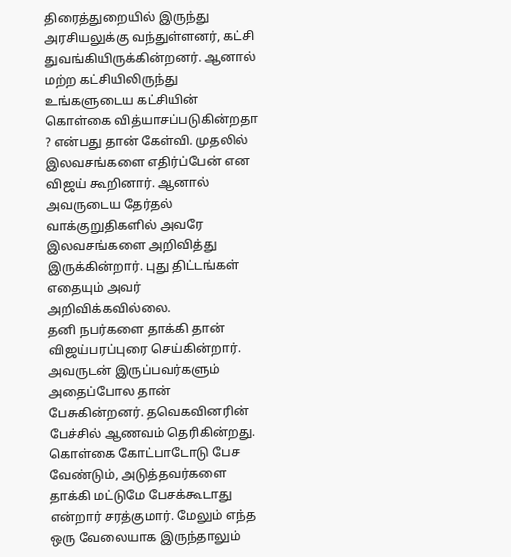திரைத்துறையில் இருந்து அரசியலுக்கு வந்துள்ளனர், கட்சி துவங்கியிருக்கின்றனர். ஆனால் மற்ற கட்சியிலிருந்து உங்களுடைய கட்சியின் கொள்கை வித்யாசப்படுகின்றதா ? என்பது தான் கேள்வி. முதலில் இலவசங்களை எதிர்ப்பேன் என விஜய் கூறினார். ஆனால் அவருடைய தேர்தல் வாக்குறுதிகளில் அவரே இலவசங்களை அறிவித்து இருக்கின்றார். புது திட்டங்கள் எதையும் அவர் அறிவிக்கவில்லை.
தனி நபர்களை தாக்கி தான் விஜய்பரப்புரை செய்கின்றார். அவருடன் இருப்பவர்களும் அதைப்போல தான் பேசுகின்றனர். தவெகவினரின் பேச்சில் ஆணவம் தெரிகின்றது. கொள்கை கோட்பாடோடு பேச வேண்டும், அடுத்தவர்களை தாக்கி மட்டுமே பேசக்கூடாது என்றார் சரத்குமார். மேலும் எந்த ஒரு வேலையாக இருந்தாலும்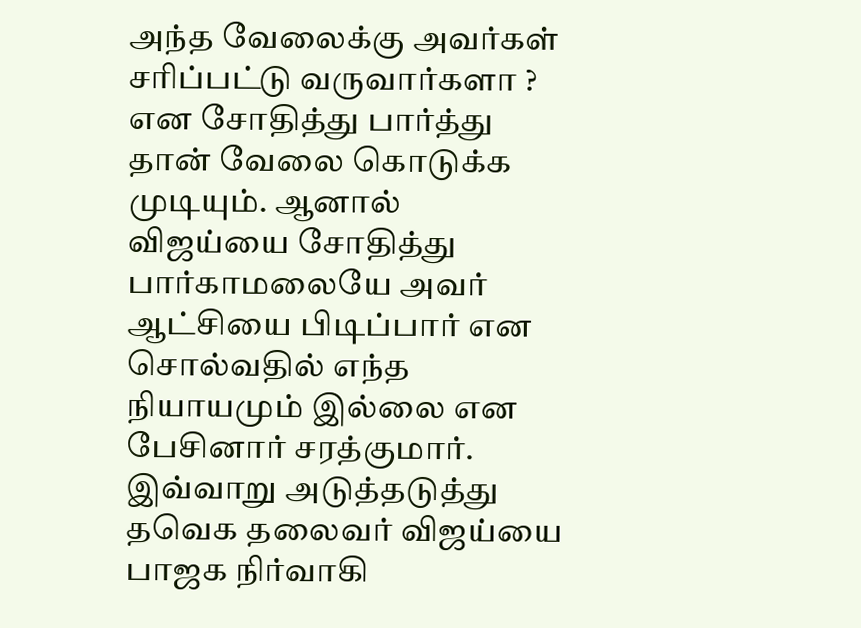அந்த வேலைக்கு அவர்கள் சரிப்பட்டு வருவார்களா ? என சோதித்து பார்த்து தான் வேலை கொடுக்க முடியும். ஆனால் விஜய்யை சோதித்து பார்காமலையே அவர் ஆட்சியை பிடிப்பார் என சொல்வதில் எந்த நியாயமும் இல்லை என பேசினார் சரத்குமார்.
இவ்வாறு அடுத்தடுத்து தவெக தலைவர் விஜய்யை பாஜக நிர்வாகி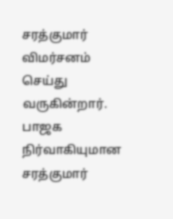சரத்குமார் விமர்சனம் செய்து வருகின்றார். பாஜக நிர்வாகியுமான சரத்குமார்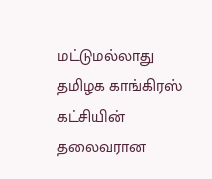மட்டுமல்லாது தமிழக காங்கிரஸ் கட்சியின் தலைவரான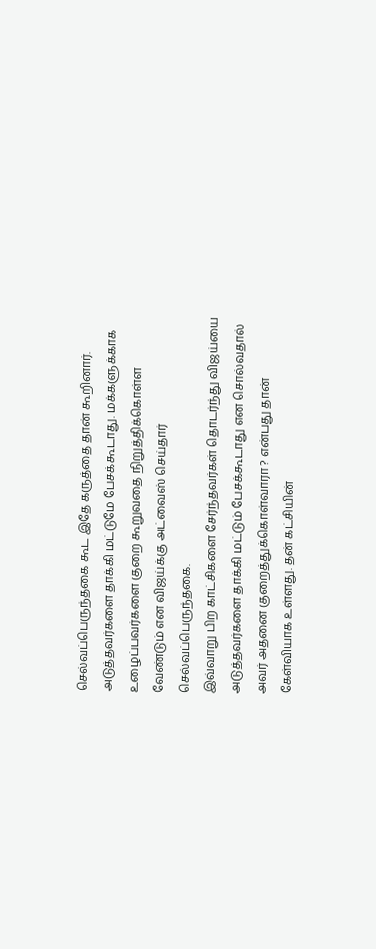செல்வப்பெருந்தகை கூட இதே கருத்தை தான் கூறினார். அடுத்தவர்களை தாக்கி மட்டுமே பேசக்கூடாது. மக்களுக்காக உழைப்பவர்களை குறை கூறுவதை நிறுத்திக்கொள்ள வேண்டும் என விஜய்க்கு அட்வைஸ் செய்தார் செல்வப்பெருந்தகை.
இவ்வாறு பிற காட்சிகளை சேர்ந்தவர்கள் தொடர்ந்து விஜய்யை அடுத்தவர்களை தாக்கி மட்டும் பேசக்கூடாது என சொல்வதால் அவர் அதனை குறைத்துக்கொள்வாரா ? என்பது தான் கேள்வியாக உள்ளது. தன் கட்சியின்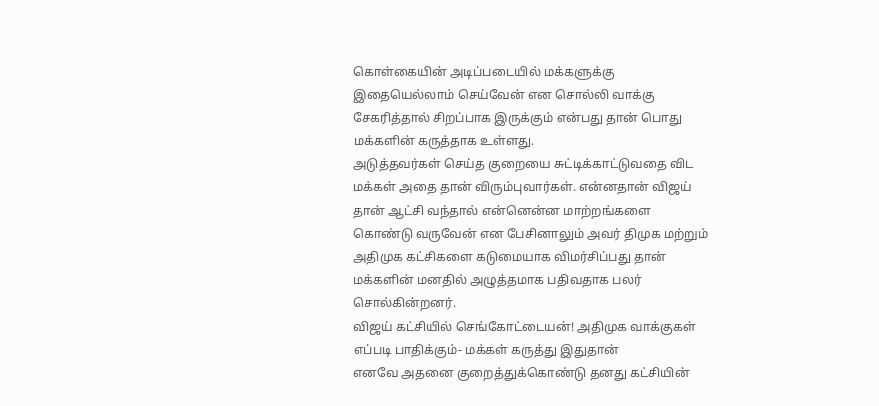கொள்கையின் அடிப்படையில் மக்களுக்கு இதையெல்லாம் செய்வேன் என சொல்லி வாக்கு சேகரித்தால் சிறப்பாக இருக்கும் என்பது தான் பொது மக்களின் கருத்தாக உள்ளது.
அடுத்தவர்கள் செய்த குறையை சுட்டிக்காட்டுவதை விட மக்கள் அதை தான் விரும்புவார்கள். என்னதான் விஜய் தான் ஆட்சி வந்தால் என்னென்ன மாற்றங்களை கொண்டு வருவேன் என பேசினாலும் அவர் திமுக மற்றும் அதிமுக கட்சிகளை கடுமையாக விமர்சிப்பது தான் மக்களின் மனதில் அழுத்தமாக பதிவதாக பலர் சொல்கின்றனர்.
விஜய் கட்சியில் செங்கோட்டையன்! அதிமுக வாக்குகள் எப்படி பாதிக்கும்- மக்கள் கருத்து இதுதான்
எனவே அதனை குறைத்துக்கொண்டு தனது கட்சியின்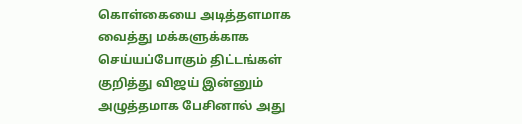கொள்கையை அடித்தளமாக வைத்து மக்களுக்காக செய்யப்போகும் திட்டங்கள் குறித்து விஜய் இன்னும் அழுத்தமாக பேசினால் அது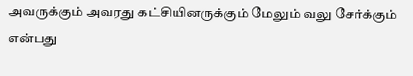அவருக்கும் அவரது கட்சியினருக்கும் மேலும் வலு சேர்க்கும் என்பது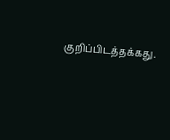குறிப்பிடத்தக்கது.